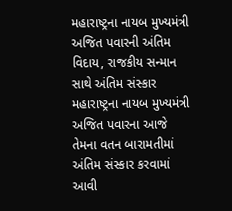મહારાષ્ટ્રના નાયબ મુખ્યમંત્રી અજિત પવારની અંતિમ વિદાય, રાજકીય સન્માન સાથે અંતિમ સંસ્કાર
મહારાષ્ટ્રના નાયબ મુખ્યમંત્રી અજિત પવારના આજે તેમના વતન બારામતીમાં અંતિમ સંસ્કાર કરવામાં આવી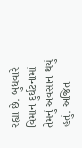રહ્યા છે. બુધવારે વિમાન દુર્ઘટનામાં તેમનું અવસાન થયું હતું. અજિત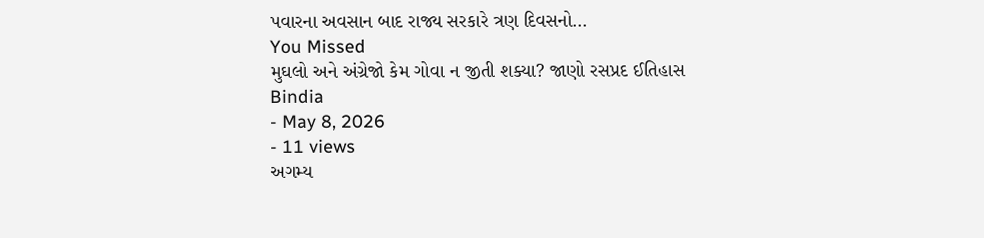પવારના અવસાન બાદ રાજ્ય સરકારે ત્રણ દિવસનો…
You Missed
મુઘલો અને અંગ્રેજો કેમ ગોવા ન જીતી શક્યા? જાણો રસપ્રદ ઈતિહાસ
Bindia
- May 8, 2026
- 11 views
અગમ્ય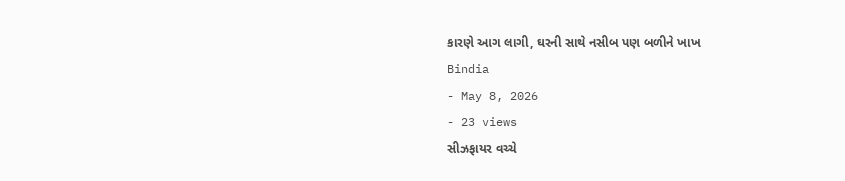કારણે આગ લાગી, ઘરની સાથે નસીબ પણ બળીને ખાખ
Bindia
- May 8, 2026
- 23 views
સીઝફાયર વચ્ચે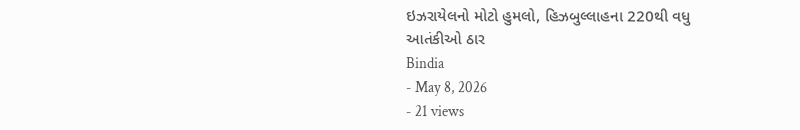ઇઝરાયેલનો મોટો હુમલો, હિઝબુલ્લાહના 220થી વધુ આતંકીઓ ઠાર
Bindia
- May 8, 2026
- 21 views